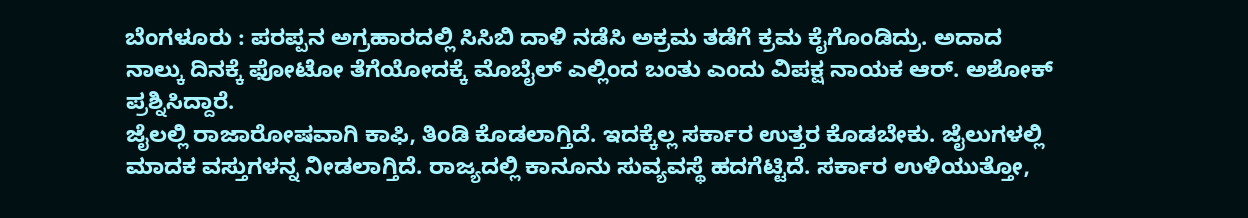ಬೆಂಗಳೂರು : ಪರಪ್ಪನ ಅಗ್ರಹಾರದಲ್ಲಿ ಸಿಸಿಬಿ ದಾಳಿ ನಡೆಸಿ ಅಕ್ರಮ ತಡೆಗೆ ಕ್ರಮ ಕೈಗೊಂಡಿದ್ರು. ಅದಾದ ನಾಲ್ಕು ದಿನಕ್ಕೆ ಫೋಟೋ ತೆಗೆಯೋದಕ್ಕೆ ಮೊಬೈಲ್ ಎಲ್ಲಿಂದ ಬಂತು ಎಂದು ವಿಪಕ್ಷ ನಾಯಕ ಆರ್. ಅಶೋಕ್ ಪ್ರಶ್ನಿಸಿದ್ದಾರೆ.
ಜೈಲಲ್ಲಿ ರಾಜಾರೋಷವಾಗಿ ಕಾಫಿ, ತಿಂಡಿ ಕೊಡಲಾಗ್ತಿದೆ. ಇದಕ್ಕೆಲ್ಲ ಸರ್ಕಾರ ಉತ್ತರ ಕೊಡಬೇಕು. ಜೈಲುಗಳಲ್ಲಿ ಮಾದಕ ವಸ್ತುಗಳನ್ನ ನೀಡಲಾಗ್ತಿದೆ. ರಾಜ್ಯದಲ್ಲಿ ಕಾನೂನು ಸುವ್ಯವಸ್ಥೆ ಹದಗೆಟ್ಟಿದೆ. ಸರ್ಕಾರ ಉಳಿಯುತ್ತೋ,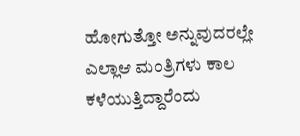ಹೋಗುತ್ತೋ ಅನ್ನುವುದರಲ್ಲೇ ಎಲ್ಲಾಆ ಮಂತ್ರಿಗಳು ಕಾಲ ಕಳೆಯುತ್ತಿದ್ದಾರೆಂದು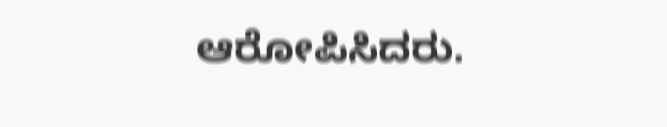ಆರೋಪಿಸಿದರು.